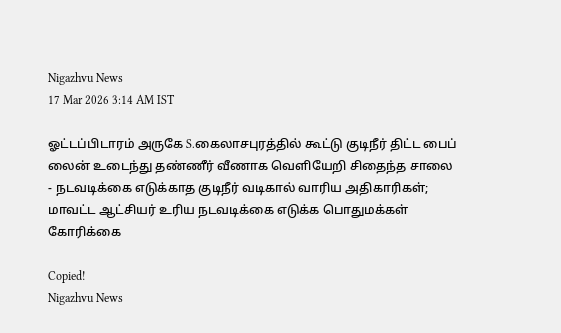Nigazhvu News
17 Mar 2026 3:14 AM IST

ஓட்டப்பிடாரம் அருகே S.கைலாசபுரத்தில் கூட்டு குடிநீர் திட்ட பைப் லைன் உடைந்து தண்ணீர் வீணாக வெளியேறி சிதைந்த சாலை - நடவடிக்கை எடுக்காத குடிநீர் வடிகால் வாரிய அதிகாரிகள்; மாவட்ட ஆட்சியர் உரிய நடவடிக்கை எடுக்க பொதுமக்கள் கோரிக்கை

Copied!
Nigazhvu News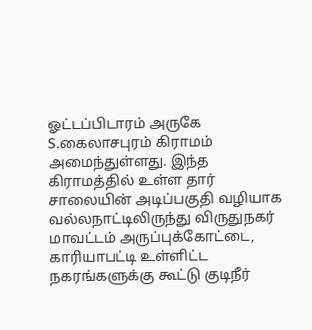ஓட்டப்பிடாரம் அருகே S.கைலாசபுரம் கிராமம் அமைந்துள்ளது. இந்த கிராமத்தில் உள்ள தார் சாலையின் அடிப்பகுதி வழியாக வல்லநாட்டிலிருந்து விருதுநகர் மாவட்டம் அருப்புக்கோட்டை, காரியாபட்டி உள்ளிட்ட நகரங்களுக்கு கூட்டு குடிநீர்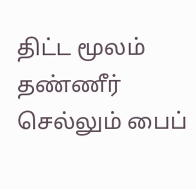திட்ட மூலம் தண்ணீர் செல்லும் பைப்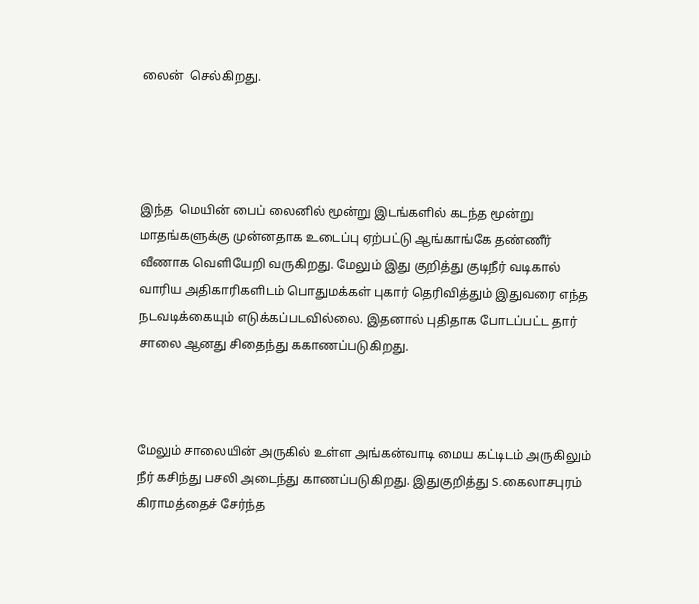லைன்  செல்கிறது.




இந்த  மெயின் பைப் லைனில் மூன்று இடங்களில் கடந்த மூன்று மாதங்களுக்கு முன்னதாக உடைப்பு ஏற்பட்டு ஆங்காங்கே தண்ணீர் வீணாக வெளியேறி வருகிறது. மேலும் இது குறித்து குடிநீர் வடிகால் வாரிய அதிகாரிகளிடம் பொதுமக்கள் புகார் தெரிவித்தும் இதுவரை எந்த நடவடிக்கையும் எடுக்கப்படவில்லை. இதனால் புதிதாக போடப்பட்ட தார் சாலை ஆனது சிதைந்து ககாணப்படுகிறது.



மேலும் சாலையின் அருகில் உள்ள அங்கன்வாடி மைய கட்டிடம் அருகிலும் நீர் கசிந்து பசலி அடைந்து காணப்படுகிறது. இதுகுறித்து S.கைலாசபுரம் கிராமத்தைச் சேர்ந்த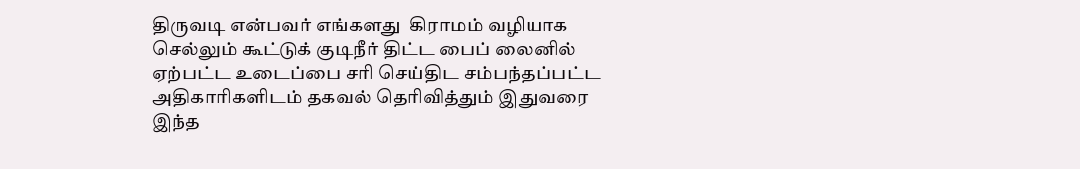திருவடி என்பவர் எங்களது  கிராமம் வழியாக செல்லும் கூட்டுக் குடிநீர் திட்ட பைப் லைனில் ஏற்பட்ட உடைப்பை சரி செய்திட சம்பந்தப்பட்ட அதிகாரிகளிடம் தகவல் தெரிவித்தும் இதுவரை இந்த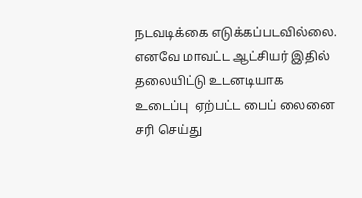நடவடிக்கை எடுக்கப்படவில்லை. எனவே மாவட்ட ஆட்சியர் இதில் தலையிட்டு உடனடியாக உடைப்பு  ஏற்பட்ட பைப் லைனை  சரி செய்து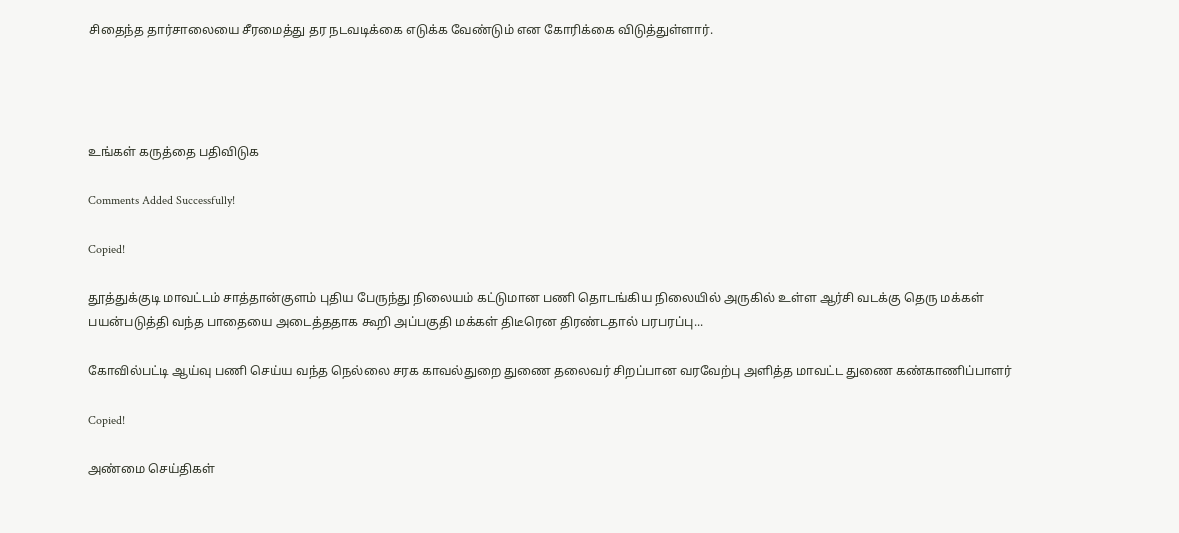சிதைந்த தார்சாலையை சீரமைத்து தர நடவடிக்கை எடுக்க வேண்டும் என கோரிக்கை விடுத்துள்ளார்.




உங்கள் கருத்தை பதிவிடுக

Comments Added Successfully!

Copied!

தூத்துக்குடி மாவட்டம் சாத்தான்குளம் புதிய பேருந்து நிலையம் கட்டுமான பணி தொடங்கிய நிலையில் அருகில் உள்ள ஆர்சி வடக்கு தெரு மக்கள் பயன்படுத்தி வந்த பாதையை அடைத்ததாக கூறி அப்பகுதி மக்கள் திடீரென திரண்டதால் பரபரப்பு...

கோவில்பட்டி ஆய்வு பணி செய்ய வந்த நெல்லை சரக காவல்துறை துணை தலைவர் சிறப்பான வரவேற்பு அளித்த மாவட்ட துணை கண்காணிப்பாளர்

Copied!

அண்மை செய்திகள்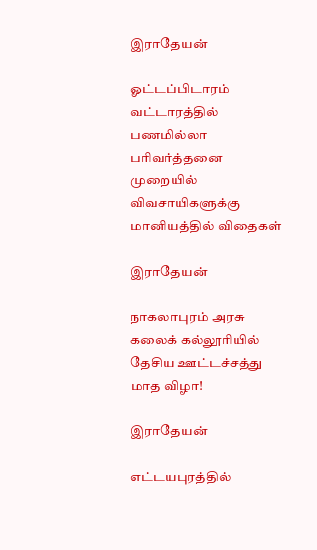இராதேயன்

ஓட்டப்பிடாரம் வட்டாரத்தில் பணமில்லா பரிவர்த்தனை முறையில் விவசாயிகளுக்கு மானியத்தில் விதைகள்

இராதேயன்

நாகலாபுரம் அரசு கலைக் கல்லூரியில் தேசிய ஊட்டச்சத்து மாத விழா!

இராதேயன்

எட்டயபுரத்தில்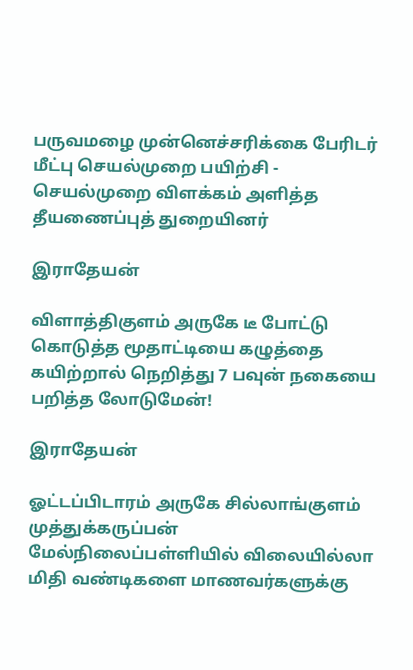பருவமழை முன்னெச்சரிக்கை பேரிடர் மீட்பு செயல்முறை பயிற்சி - செயல்முறை விளக்கம் அளித்த தீயணைப்புத் துறையினர்

இராதேயன்

விளாத்திகுளம் அருகே டீ போட்டு கொடுத்த மூதாட்டியை கழுத்தை கயிற்றால் நெறித்து 7 பவுன் நகையை பறித்த லோடுமேன்!

இராதேயன்

ஓட்டப்பிடாரம் அருகே சில்லாங்குளம் முத்துக்கருப்பன் மேல்நிலைப்பள்ளியில் விலையில்லா மிதி வண்டிகளை மாணவர்களுக்கு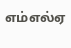எம்எல்ஏ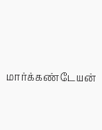மார்க்கண்டேயன்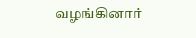வழங்கினார்